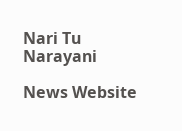Nari Tu Narayani

News Website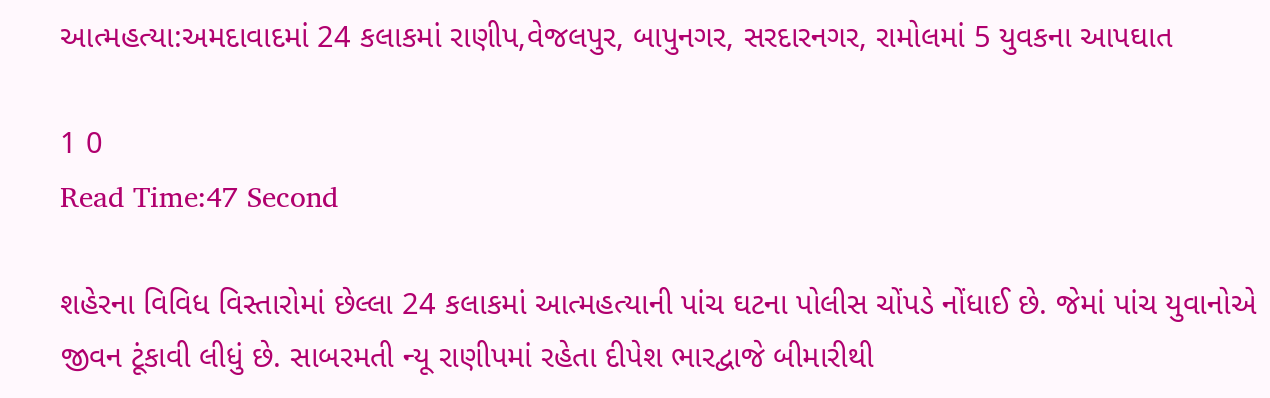આત્મહત્યા:અમદાવાદમાં 24 કલાકમાં રાણીપ,વેજલપુર, બાપુનગર, સરદારનગર, રામોલમાં 5 યુવકના આપઘાત

1 0
Read Time:47 Second

શહેરના વિવિધ વિસ્તારોમાં છેલ્લા 24 કલાકમાં આત્મહત્યાની પાંચ ઘટના પોલીસ ચોંપડે નોંધાઈ છે. જેમાં પાંચ યુવાનોએ જીવન ટૂંકાવી લીધું છે. સાબરમતી ન્યૂ રાણીપમાં રહેતા દીપેશ ભારદ્વાજે બીમારીથી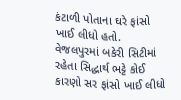કંટાળી પોતાના ઘરે ફાંસો ખાઈ લીધો હતો.
વેજલપુરમાં બકેરી સિટીમાં રહેતા સિદ્ધાર્થ ભટ્ટે કોઈ કારણો સર ફાંસો ખાઈ લીધો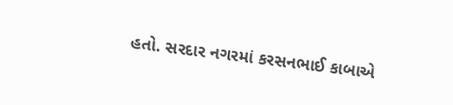હતો. સરદાર નગરમાં કરસનભાઈ કાબાએ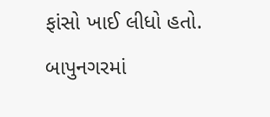ફાંસો ખાઈ લીધો હતો. બાપુનગરમાં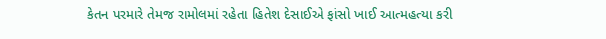કેતન પરમારે તેમજ રામોલમાં રહેતા હિતેશ દેસાઈએ ફાંસો ખાઈ આત્મહત્યા કરી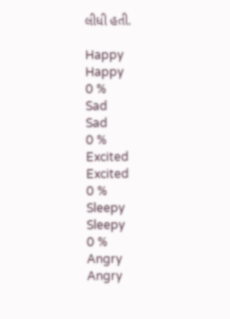લીધી હતી.

Happy
Happy
0 %
Sad
Sad
0 %
Excited
Excited
0 %
Sleepy
Sleepy
0 %
Angry
Angry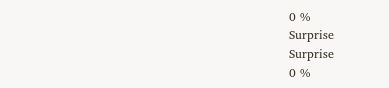0 %
Surprise
Surprise
0 %